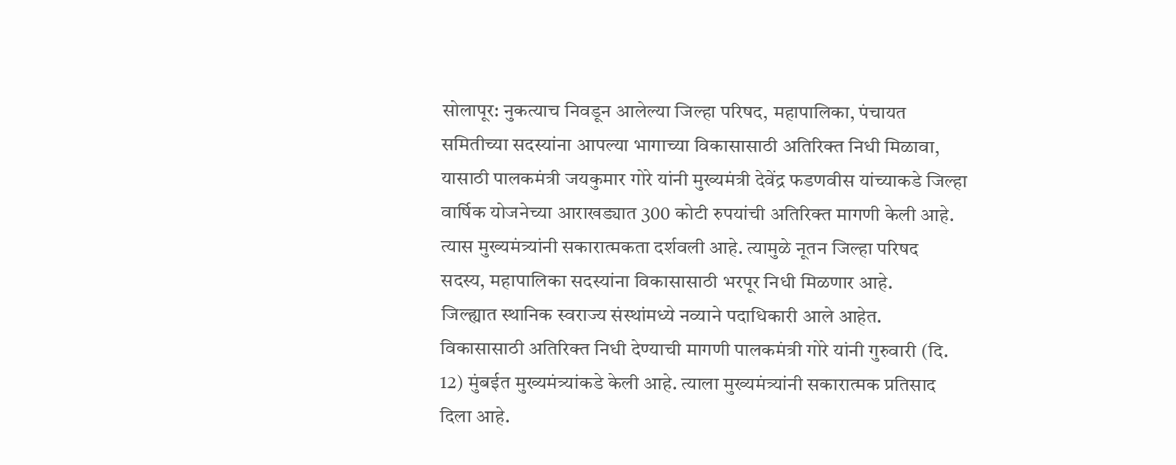सोलापूर: नुकत्याच निवडून आलेल्या जिल्हा परिषद, महापालिका, पंचायत समितीच्या सदस्यांना आपल्या भागाच्या विकासासाठी अतिरिक्त निधी मिळावा, यासाठी पालकमंत्री जयकुमार गोरे यांनी मुख्यमंत्री देवेंद्र फडणवीस यांच्याकडे जिल्हा वार्षिक योजनेच्या आराखड्यात 300 कोटी रुपयांची अतिरिक्त मागणी केली आहे. त्यास मुख्यमंत्र्यांनी सकारात्मकता दर्शवली आहे. त्यामुळे नूतन जिल्हा परिषद सदस्य, महापालिका सदस्यांना विकासासाठी भरपूर निधी मिळणार आहे.
जिल्ह्यात स्थानिक स्वराज्य संस्थांमध्ये नव्याने पदाधिकारी आले आहेत. विकासासाठी अतिरिक्त निधी देण्याची मागणी पालकमंत्री गोरे यांनी गुरुवारी (दि. 12) मुंबईत मुख्यमंत्र्यांकडे केली आहे. त्याला मुख्यमंत्र्यांनी सकारात्मक प्रतिसाद दिला आहे.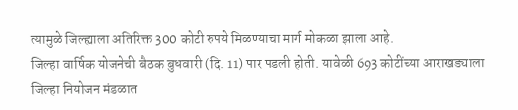त्यामुळे जिल्ह्याला अतिरिक्त 300 कोटी रुपये मिळण्याचा मार्ग मोकळा झाला आहे.
जिल्हा वार्षिक योजनेची बैठक बुधवारी (दि. 11) पार पडली होती. यावेळी 693 कोटींच्या आराखड्याला जिल्हा नियोजन मंडळात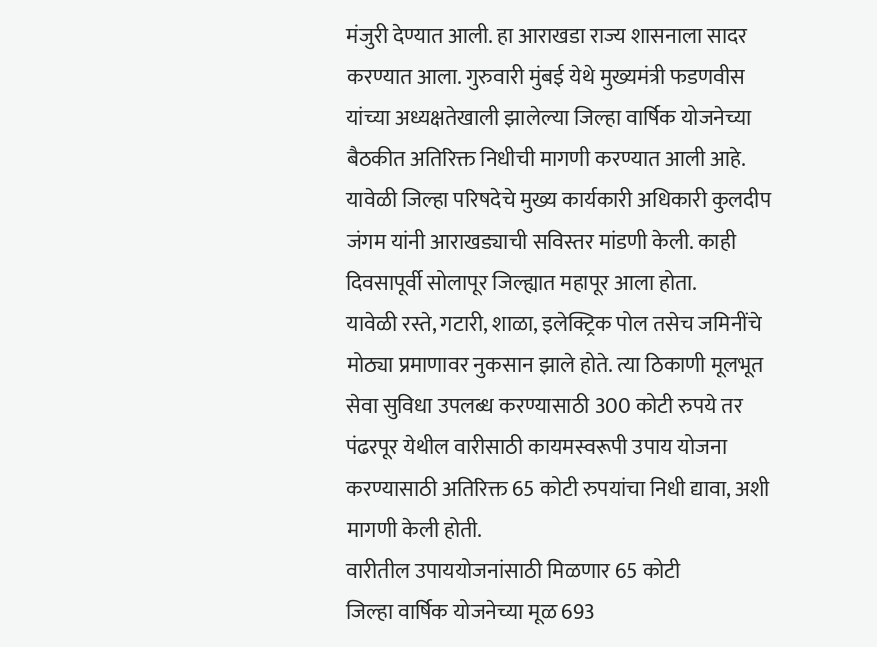मंजुरी देण्यात आली. हा आराखडा राज्य शासनाला सादर करण्यात आला. गुरुवारी मुंबई येथे मुख्यमंत्री फडणवीस यांच्या अध्यक्षतेखाली झालेल्या जिल्हा वार्षिक योजनेच्या बैठकीत अतिरिक्त निधीची मागणी करण्यात आली आहे. यावेळी जिल्हा परिषदेचे मुख्य कार्यकारी अधिकारी कुलदीप जंगम यांनी आराखड्याची सविस्तर मांडणी केली. काही दिवसापूर्वी सोलापूर जिल्ह्यात महापूर आला होता.
यावेळी रस्ते, गटारी, शाळा, इलेक्ट्रिक पोल तसेच जमिनींचे मोठ्या प्रमाणावर नुकसान झाले होते. त्या ठिकाणी मूलभूत सेवा सुविधा उपलब्ध करण्यासाठी 300 कोटी रुपये तर पंढरपूर येथील वारीसाठी कायमस्वरूपी उपाय योजना करण्यासाठी अतिरिक्त 65 कोटी रुपयांचा निधी द्यावा, अशी मागणी केली होती.
वारीतील उपाययोजनांसाठी मिळणार 65 कोटी
जिल्हा वार्षिक योजनेच्या मूळ 693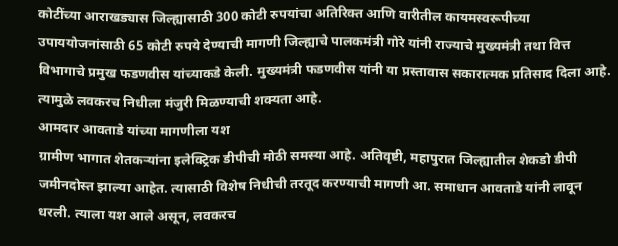कोटींच्या आराखड्यास जिल्ह्यासाठी 300 कोटी रुपयांचा अतिरिक्त आणि वारीतील कायमस्वरूपीच्या उपाययोजनांसाठी 65 कोटी रुपये देण्याची मागणी जिल्ह्याचे पालकमंत्री गोरे यांनी राज्याचे मुख्यमंत्री तथा वित्त विभागाचे प्रमुख फडणवीस यांच्याकडे केली. मुख्यमंत्री फडणवीस यांनी या प्रस्तावास सकारात्मक प्रतिसाद दिला आहे. त्यामुळे लवकरच निधीला मंजुरी मिळण्याची शक्यता आहे.
आमदार आवताडे यांच्या मागणीला यश
ग्रामीण भागात शेतकऱ्यांना इलेक्ट्रिक डीपीची मोठी समस्या आहे. अतिवृष्टी, महापुरात जिल्ह्यातील शेकडो डीपी जमीनदोस्त झाल्या आहेत. त्यासाठी विशेष निधीची तरतूद करण्याची मागणी आ. समाधान आवताडे यांनी लावून धरली. त्याला यश आले असून, लवकरच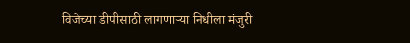विजेच्या डीपीसाठी लागणाऱ्या निधीला मंजुरी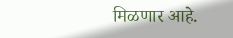मिळणार आहे.